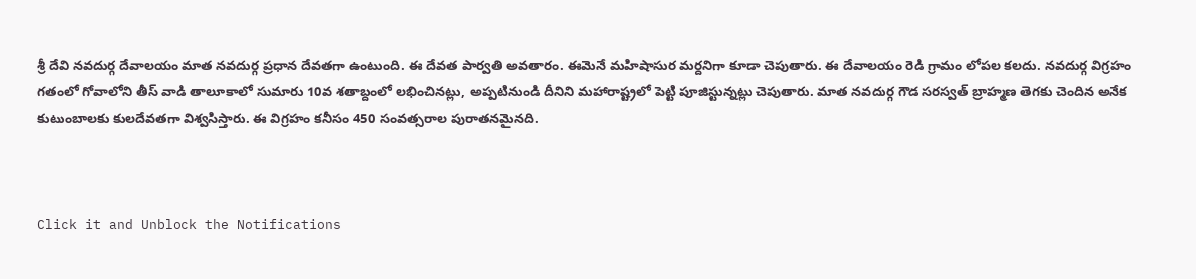శ్రీ దేవి నవదుర్గ దేవాలయం మాత నవదుర్గ ప్రధాన దేవతగా ఉంటుంది. ఈ దేవత పార్వతి అవతారం. ఈమెనే మహిషాసుర మర్దనిగా కూడా చెపుతారు. ఈ దేవాలయం రెడి గ్రామం లోపల కలదు. నవదుర్గ విగ్రహం గతంలో గోవాలోని తీస్ వాడి తాలూకాలో సుమారు 10వ శతాబ్దంలో లభించినట్లు, అప్పటినుండి దీనిని మహారాష్ట్రలో పెట్టి పూజిస్టున్నట్లు చెపుతారు. మాత నవదుర్గ గౌడ సరస్వత్ బ్రాహ్మణ తెగకు చెందిన అనేక కుటుంబాలకు కులదేవతగా విశ్వసిస్తారు. ఈ విగ్రహం కనీసం 450 సంవత్సరాల పురాతనమైనది.



Click it and Unblock the Notifications